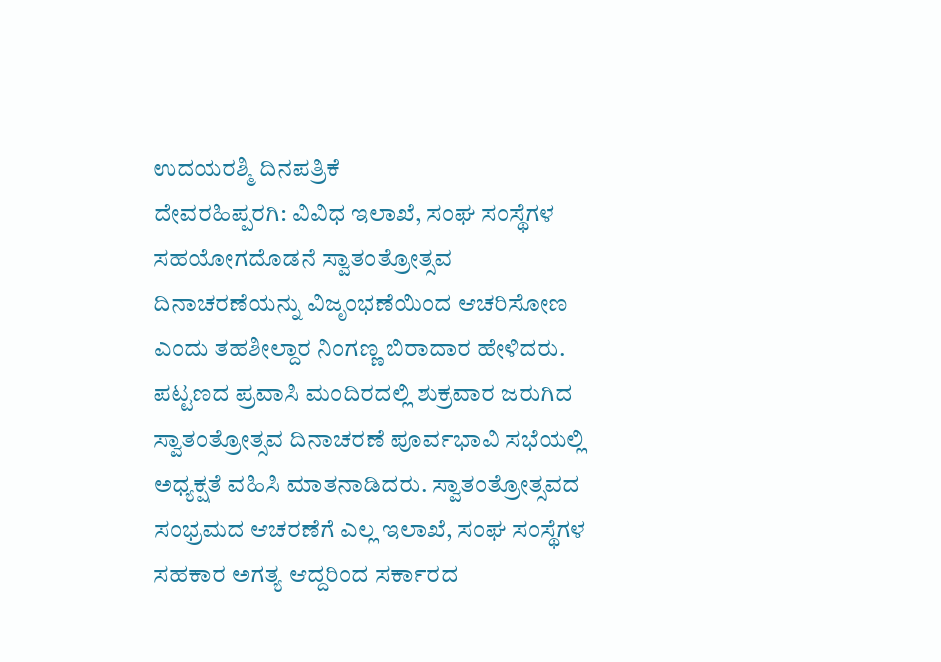ಉದಯರಶ್ಮಿ ದಿನಪತ್ರಿಕೆ
ದೇವರಹಿಪ್ಪರಗಿ: ವಿವಿಧ ಇಲಾಖೆ, ಸಂಘ ಸಂಸ್ಥೆಗಳ ಸಹಯೋಗದೊಡನೆ ಸ್ವಾತಂತ್ರೋತ್ಸವ ದಿನಾಚರಣೆಯನ್ನು ವಿಜೃಂಭಣೆಯಿಂದ ಆಚರಿಸೋಣ ಎಂದು ತಹಶೀಲ್ದಾರ ನಿಂಗಣ್ಣ ಬಿರಾದಾರ ಹೇಳಿದರು.
ಪಟ್ಟಣದ ಪ್ರವಾಸಿ ಮಂದಿರದಲ್ಲಿ ಶುಕ್ರವಾರ ಜರುಗಿದ ಸ್ವಾತಂತ್ರೋತ್ಸವ ದಿನಾಚರಣೆ ಪೂರ್ವಭಾವಿ ಸಭೆಯಲ್ಲಿ ಅಧ್ಯಕ್ಷತೆ ವಹಿಸಿ ಮಾತನಾಡಿದರು. ಸ್ವಾತಂತ್ರೋತ್ಸವದ ಸಂಭ್ರಮದ ಆಚರಣೆಗೆ ಎಲ್ಲ ಇಲಾಖೆ, ಸಂಘ ಸಂಸ್ಥೆಗಳ ಸಹಕಾರ ಅಗತ್ಯ ಆದ್ದರಿಂದ ಸರ್ಕಾರದ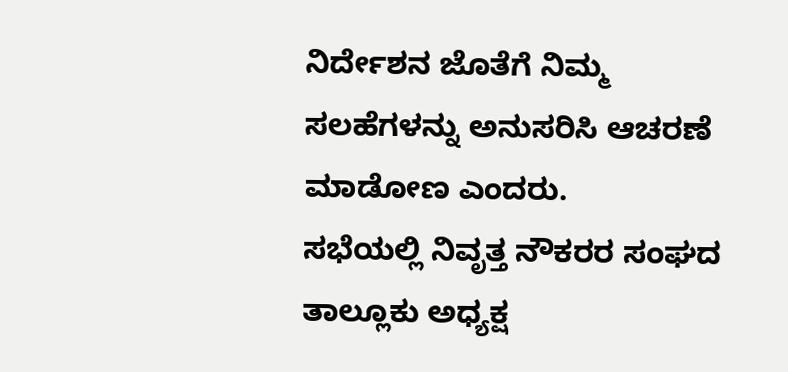ನಿರ್ದೇಶನ ಜೊತೆಗೆ ನಿಮ್ಮ ಸಲಹೆಗಳನ್ನು ಅನುಸರಿಸಿ ಆಚರಣೆ ಮಾಡೋಣ ಎಂದರು.
ಸಭೆಯಲ್ಲಿ ನಿವೃತ್ತ ನೌಕರರ ಸಂಘದ ತಾಲ್ಲೂಕು ಅಧ್ಯಕ್ಷ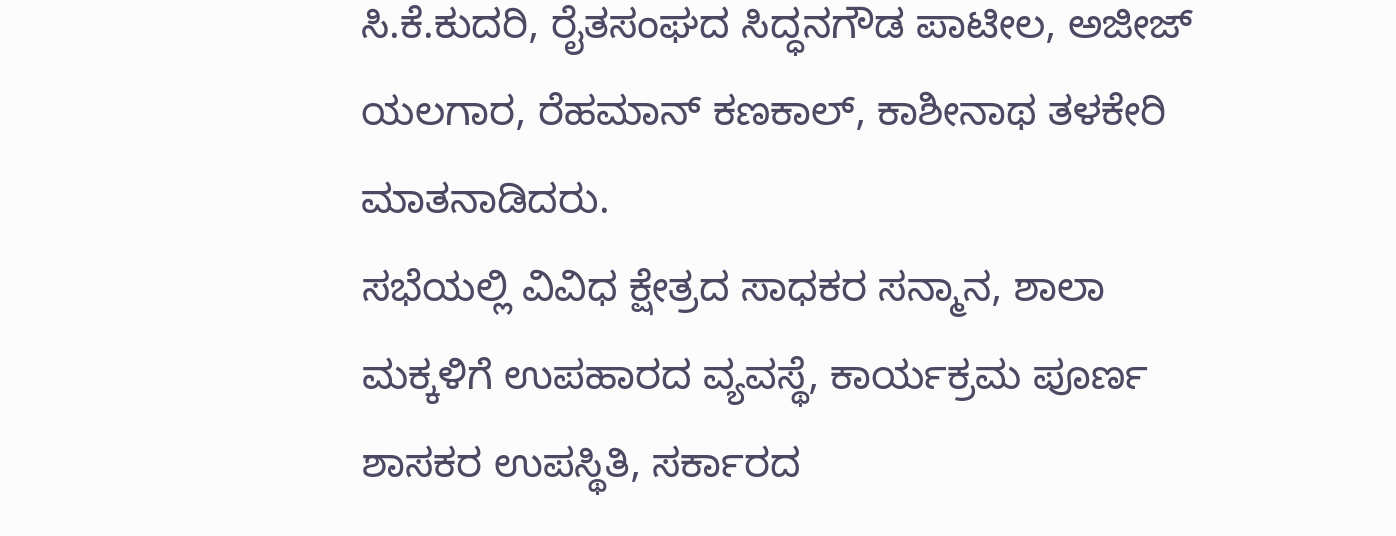ಸಿ.ಕೆ.ಕುದರಿ, ರೈತಸಂಘದ ಸಿದ್ಧನಗೌಡ ಪಾಟೀಲ, ಅಜೀಜ್ ಯಲಗಾರ, ರೆಹಮಾನ್ ಕಣಕಾಲ್, ಕಾಶೀನಾಥ ತಳಕೇರಿ ಮಾತನಾಡಿದರು.
ಸಭೆಯಲ್ಲಿ ವಿವಿಧ ಕ್ಷೇತ್ರದ ಸಾಧಕರ ಸನ್ಮಾನ, ಶಾಲಾ ಮಕ್ಕಳಿಗೆ ಉಪಹಾರದ ವ್ಯವಸ್ಥೆ, ಕಾರ್ಯಕ್ರಮ ಪೂರ್ಣ ಶಾಸಕರ ಉಪಸ್ಥಿತಿ, ಸರ್ಕಾರದ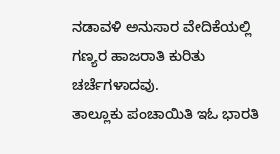ನಡಾವಳಿ ಅನುಸಾರ ವೇದಿಕೆಯಲ್ಲಿ ಗಣ್ಯರ ಹಾಜರಾತಿ ಕುರಿತು ಚರ್ಚೆಗಳಾದವು.
ತಾಲ್ಲೂಕು ಪಂಚಾಯಿತಿ ಇಓ ಭಾರತಿ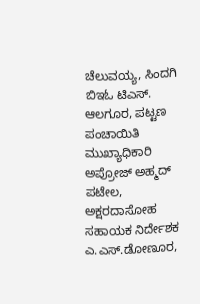ಚೆಲುವಯ್ಯ, ಸಿಂದಗಿ ಬಿಇಓ ಟಿಎಸ್. ಆಲಗೂರ, ಪಟ್ಟಣ ಪಂಚಾಯಿತಿ ಮುಖ್ಯಾಧಿಕಾರಿ ಅಪ್ರೋಜ್ ಅಹ್ಮದ್ ಪಟೇಲ, ಅಕ್ಷರದಾಸೋಹ ಸಹಾಯಕ ನಿರ್ದೇಶಕ ಎ.ಎಸ್.ಡೋಣೂರ,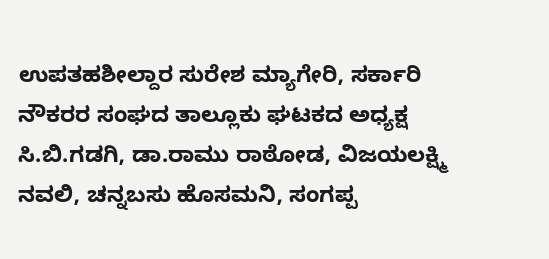ಉಪತಹಶೀಲ್ದಾರ ಸುರೇಶ ಮ್ಯಾಗೇರಿ, ಸರ್ಕಾರಿ ನೌಕರರ ಸಂಘದ ತಾಲ್ಲೂಕು ಘಟಕದ ಅಧ್ಯಕ್ಷ ಸಿ.ಬಿ.ಗಡಗಿ, ಡಾ.ರಾಮು ರಾಠೋಡ, ವಿಜಯಲಕ್ಷ್ಮಿ ನವಲಿ, ಚನ್ನಬಸು ಹೊಸಮನಿ, ಸಂಗಪ್ಪ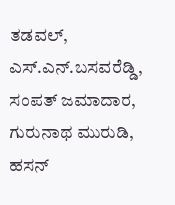ತಡವಲ್, ಎಸ್.ಎನ್.ಬಸವರೆಡ್ಡಿ, ಸಂಪತ್ ಜಮಾದಾರ, ಗುರುನಾಥ ಮುರುಡಿ, ಹಸನ್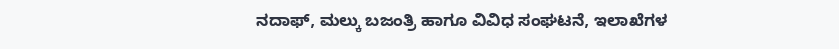ನದಾಫ್, ಮಲ್ಕು ಬಜಂತ್ರಿ ಹಾಗೂ ವಿವಿಧ ಸಂಘಟನೆ, ಇಲಾಖೆಗಳ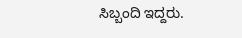ಸಿಬ್ಬಂದಿ ಇದ್ದರು.